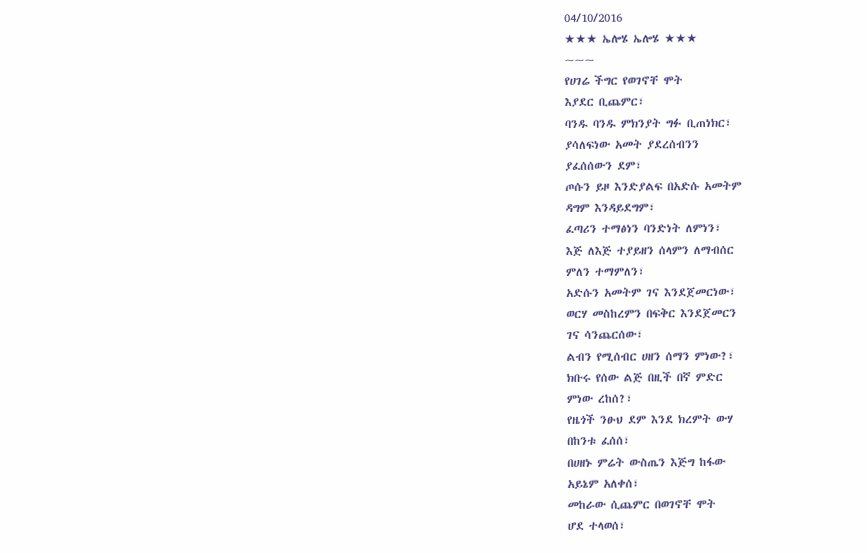04/10/2016
★★★ ኤሎሄ ኤሎሄ ★★★
~~~
የሀገሬ ችግር የወገኖቸ ሞት
እያደር ቢጨምር፣
ባንዱ ባንዱ ምክንያት ግፉ ቢጠነክር፣
ያሳለፍነው አመት ያደረሰብንን
ያፈሰሰውን ደም፣
ጦሱን ይዞ እንድያልፍ በአድሱ አመትም
ዳግም እንዳይደግም፣
ፈጣሪን ተማፅነን ባንድነት ለምነን፣
እጅ ለእጅ ተያይዘን ሰላምን ለማብሰር
ምለን ተማምለን፣
አድሱን አመትም ገና እንደጀመርነው፣
ወርሃ መስከረምን በፍቅር እንደጀመርን
ገና ሳንጨርሰው፣
ልብን የሚሰብር ሀዘን ሰማን ምነው?፣
ክቡሩ የሰው ልጅ በዚች በኛ ምድር
ምነው ረከሰ?፣
የዜጎች ንፁህ ደም እንደ ክረምት ውሃ
በከንቱ ፈሰሰ፣
በሀዘኑ ምሬት ውስጤን እጅግ ከፋው
አይኔም አለቀሰ፣
መከራው ሲጨምር በወገኖቸ ሞት
ሆደ ተላወሰ፣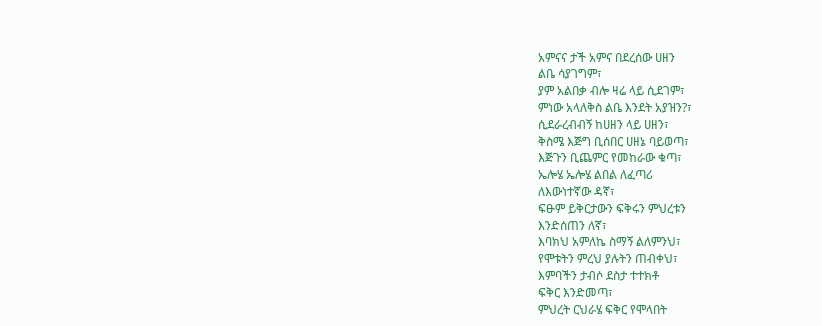አምናና ታች አምና በደረሰው ሀዘን
ልቤ ሳያገግም፣
ያም አልበቃ ብሎ ዛሬ ላይ ሲደገም፣
ምነው አላለቅስ ልቤ እንደት አያዝን?፣
ሲደራረብብኝ ከሀዘን ላይ ሀዘን፣
ቅስሜ እጅግ ቢሰበር ሀዘኔ ባይወጣ፣
እጅጉን ቢጨምር የመከራው ቁጣ፣
ኤሎሄ ኤሎሄ ልበል ለፈጣሪ
ለእውነተኛው ዳኛ፣
ፍፁም ይቅርታውን ፍቅሩን ምህረቱን
እንድሰጠን ለኛ፣
እባክህ አምለኬ ስማኝ ልለምንህ፣
የሞቱትን ምረህ ያሉትን ጠብቀህ፣
እምባችን ታብሶ ደስታ ተተክቶ
ፍቅር እንድመጣ፣
ምህረት ርህራሄ ፍቅር የሞላበት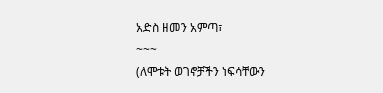አድስ ዘመን አምጣ፣
~~~
(ለሞቱት ወገኖቻችን ነፍሳቸውን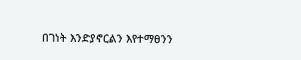በገነት እንድያኖርልን እየተማፀንን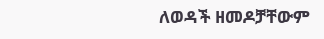ለወዳች ዘመዶቻቸውም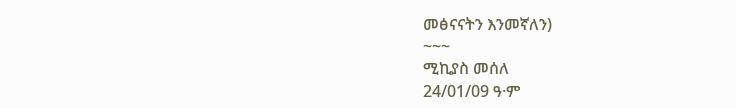መፅናናትን እንመኛለን)
~~~
ሚኪያስ መሰለ
24/01/09 ዓ·ም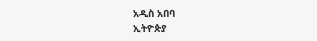አዲስ አበባ
ኢትዮጵያ